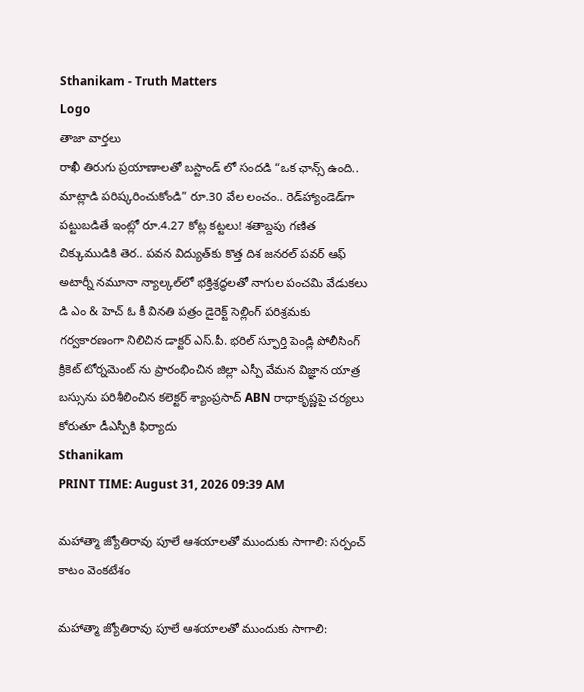Sthanikam - Truth Matters
Logo
తాజా వార్తలు
రాఖీ తిరుగు ప్రయాణాలతో బస్టాండ్ లో సందడి “ఒక ఛాన్స్‌ ఉంది.. మాట్లాడి పరిష్కరించుకోండి” రూ.30 వేల లంచం.. రెడ్‌హ్యాండెడ్‌గా పట్టుబడితే ఇంట్లో రూ.4.27 కోట్ల కట్టలు! శతాబ్దపు గణిత చిక్కుముడికి తెర.. పవన విద్యుత్‌కు కొత్త దిశ జనరల్ పవర్ ఆఫ్ అటార్నీ నమూనా న్యాల్కల్‌లో భక్తిశ్రద్ధలతో నాగుల పంచమి వేడుకలు డి ఎం & హెచ్ ఓ కీ వినతి పత్రం డైరెక్ట్ సెల్లింగ్ పరిశ్రమకు గర్వకారణంగా నిలిచిన డాక్టర్ ఎస్.పీ. భరిల్ స్ఫూర్తి పెండ్లి పోలీసింగ్ క్రికెట్ టోర్నమెంట్ ను ప్రారంభించిన జిల్లా ఎస్పీ వేమన విజ్ఞాన యాత్ర బస్సును పరిశీలించిన కలెక్టర్ శ్యాంప్రసాద్ ABN రాధాకృష్ణపై చర్యలు కోరుతూ డీఎస్పీకి ఫిర్యాదు
Sthanikam
PRINT TIME: August 31, 2026 09:39 AM

మహాత్మా జ్యోతిరావు పూలే ఆశయాలతో ముందుకు సాగాలి: సర్పంచ్ కాటం వెంకటేశం

మహాత్మా జ్యోతిరావు పూలే ఆశయాలతో ముందుకు సాగాలి: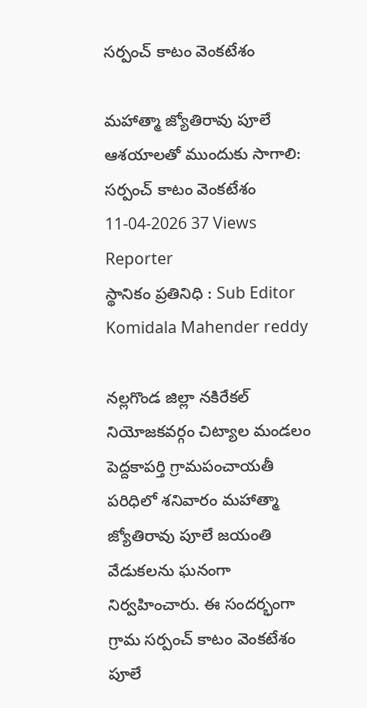సర్పంచ్ కాటం వెంకటేశం

మహాత్మా జ్యోతిరావు పూలే ఆశయాలతో ముందుకు సాగాలి: సర్పంచ్ కాటం వెంకటేశం
11-04-2026 37 Views
Reporter
స్థానికం ప్రతినిధి : Sub Editor
Komidala Mahender reddy

నల్లగొండ జిల్లా నకిరేకల్ నియోజకవర్గం చిట్యాల మండలం పెద్దకాపర్తి గ్రామపంచాయతీ పరిధిలో శనివారం మహాత్మా జ్యోతిరావు పూలే జయంతి వేడుకలను ఘనంగా నిర్వహించారు. ఈ సందర్భంగా గ్రామ సర్పంచ్ కాటం వెంకటేశం పూలే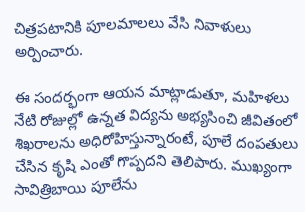చిత్రపటానికి పూలమాలలు వేసి నివాళులు అర్పించారు.

ఈ సందర్భంగా ఆయన మాట్లాడుతూ, మహిళలు నేటి రోజుల్లో ఉన్నత విద్యను అభ్యసించి జీవితంలో శిఖరాలను అధిరోహిస్తున్నారంటే, పూలే దంపతులు చేసిన కృషి ఎంతో గొప్పదని తెలిపారు. ముఖ్యంగా సావిత్రిబాయి పూలేను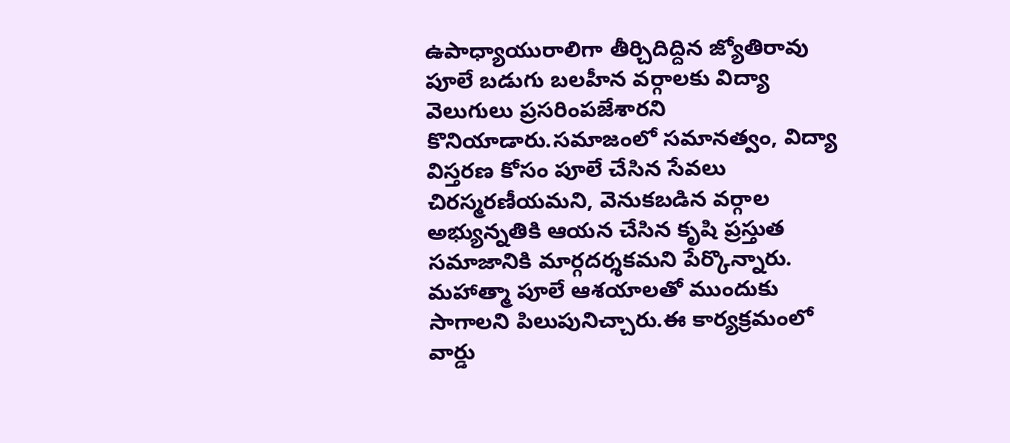ఉపాధ్యాయురాలిగా తీర్చిదిద్దిన జ్యోతిరావు పూలే బడుగు బలహీన వర్గాలకు విద్యా వెలుగులు ప్రసరింపజేశారని కొనియాడారు.సమాజంలో సమానత్వం, విద్యా విస్తరణ కోసం పూలే చేసిన సేవలు చిరస్మరణీయమని, వెనుకబడిన వర్గాల అభ్యున్నతికి ఆయన చేసిన కృషి ప్రస్తుత సమాజానికి మార్గదర్శకమని పేర్కొన్నారు. మహాత్మా పూలే ఆశయాలతో ముందుకు సాగాలని పిలుపునిచ్చారు.ఈ కార్యక్రమంలో వార్డు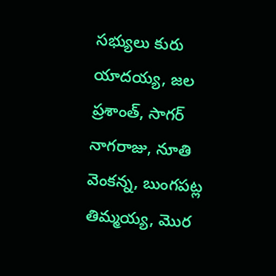సభ్యులు కురు యాదయ్య, జల ప్రశాంత్, సాగర్ నాగరాజు, నూతి వెంకన్న, బుంగపట్ల తిమ్మయ్య, మొర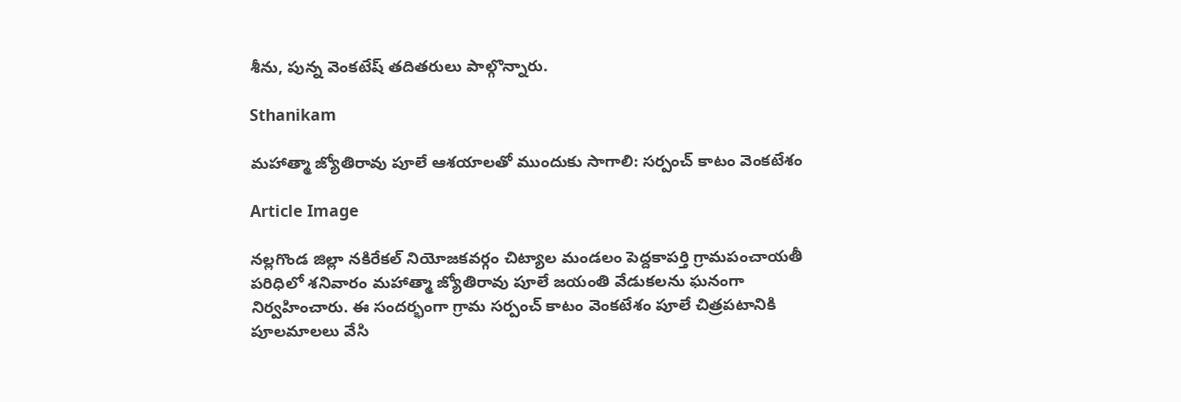శీను, పున్న వెంకటేష్ తదితరులు పాల్గొన్నారు.

Sthanikam

మహాత్మా జ్యోతిరావు పూలే ఆశయాలతో ముందుకు సాగాలి: సర్పంచ్ కాటం వెంకటేశం

Article Image

నల్లగొండ జిల్లా నకిరేకల్ నియోజకవర్గం చిట్యాల మండలం పెద్దకాపర్తి గ్రామపంచాయతీ పరిధిలో శనివారం మహాత్మా జ్యోతిరావు పూలే జయంతి వేడుకలను ఘనంగా నిర్వహించారు. ఈ సందర్భంగా గ్రామ సర్పంచ్ కాటం వెంకటేశం పూలే చిత్రపటానికి పూలమాలలు వేసి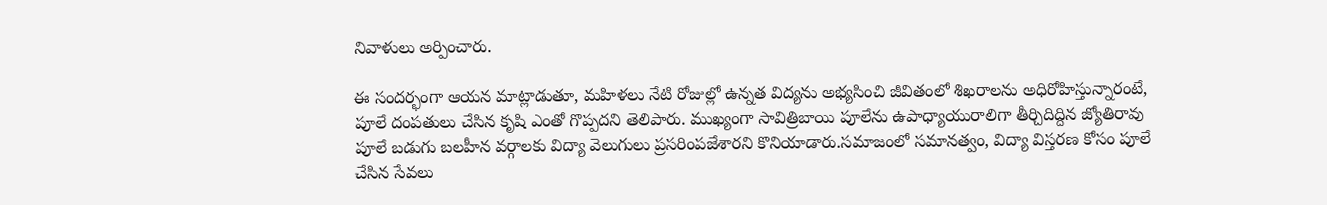నివాళులు అర్పించారు.

ఈ సందర్భంగా ఆయన మాట్లాడుతూ, మహిళలు నేటి రోజుల్లో ఉన్నత విద్యను అభ్యసించి జీవితంలో శిఖరాలను అధిరోహిస్తున్నారంటే, పూలే దంపతులు చేసిన కృషి ఎంతో గొప్పదని తెలిపారు. ముఖ్యంగా సావిత్రిబాయి పూలేను ఉపాధ్యాయురాలిగా తీర్చిదిద్దిన జ్యోతిరావు పూలే బడుగు బలహీన వర్గాలకు విద్యా వెలుగులు ప్రసరింపజేశారని కొనియాడారు.సమాజంలో సమానత్వం, విద్యా విస్తరణ కోసం పూలే చేసిన సేవలు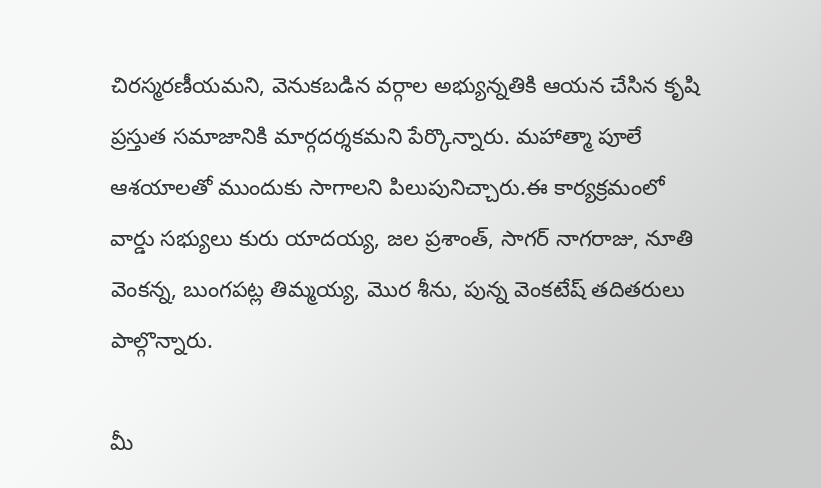చిరస్మరణీయమని, వెనుకబడిన వర్గాల అభ్యున్నతికి ఆయన చేసిన కృషి ప్రస్తుత సమాజానికి మార్గదర్శకమని పేర్కొన్నారు. మహాత్మా పూలే ఆశయాలతో ముందుకు సాగాలని పిలుపునిచ్చారు.ఈ కార్యక్రమంలో వార్డు సభ్యులు కురు యాదయ్య, జల ప్రశాంత్, సాగర్ నాగరాజు, నూతి వెంకన్న, బుంగపట్ల తిమ్మయ్య, మొర శీను, పున్న వెంకటేష్ తదితరులు పాల్గొన్నారు.

మీ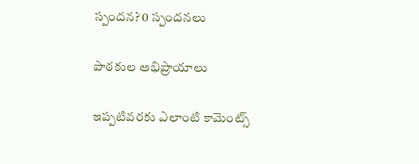స్పందన? 0 స్పందనలు

పాఠకుల అభిప్రాయాలు

ఇప్పటివరకు ఎలాంటి కామెంట్స్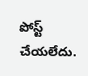పోస్ట్ చేయలేదు.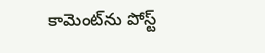కామెంట్‌ను పోస్ట్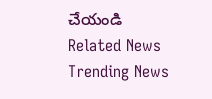చేయండి
Related News
Trending News